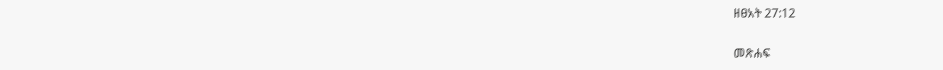ዘፀአት 27:12

መጽሐፍ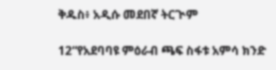ቅዱስ፥ አዲሱ መደበኛ ትርጒም

12“የአደባባዩ ምዕራብ ጫፍ ስፋቱ አምሳ ክንድ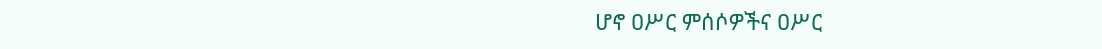ሆኖ ዐሥር ምሰሶዎችና ዐሥር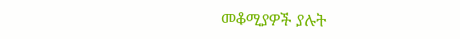መቆሚያዎች ያሉት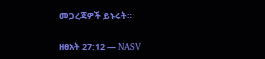መጋረጃዎች ይኑሩት።

ዘፀአት 27:12 — NASV